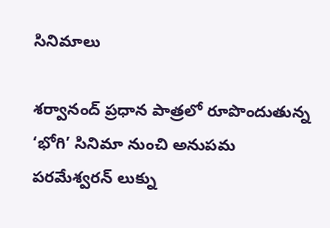సినిమాలు

శర్వానంద్ ప్రధాన పాత్రలో రూపొందుతున్న ‘భోగి’ సినిమా నుంచి అనుపమ పరమేశ్వరన్ లుక్ను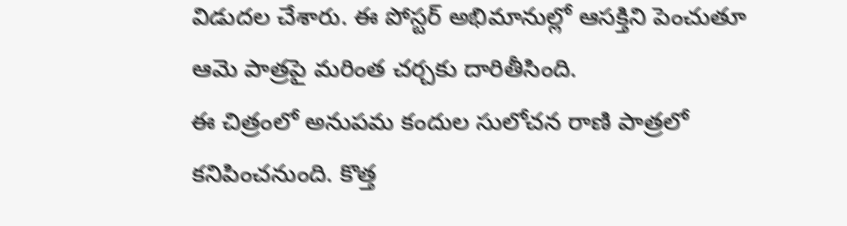విడుదల చేశారు. ఈ పోస్టర్ అభిమానుల్లో ఆసక్తిని పెంచుతూ ఆమె పాత్రపై మరింత చర్చకు దారితీసింది.
ఈ చిత్రంలో అనుపమ కందుల సులోచన రాణి పాత్రలో కనిపించనుంది. కొత్త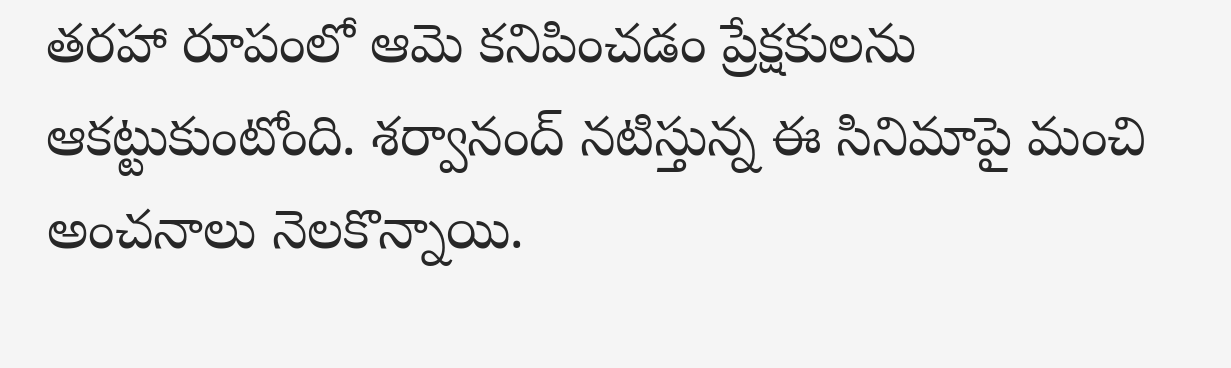తరహా రూపంలో ఆమె కనిపించడం ప్రేక్షకులను ఆకట్టుకుంటోంది. శర్వానంద్ నటిస్తున్న ఈ సినిమాపై మంచి అంచనాలు నెలకొన్నాయి.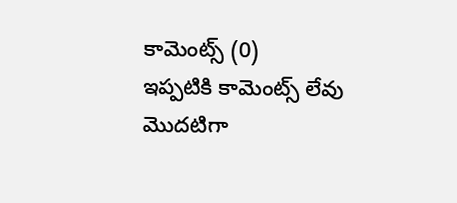కామెంట్స్ (0)
ఇప్పటికి కామెంట్స్ లేవు
మొదటిగా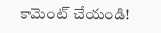కామెంట్ చేయండి!